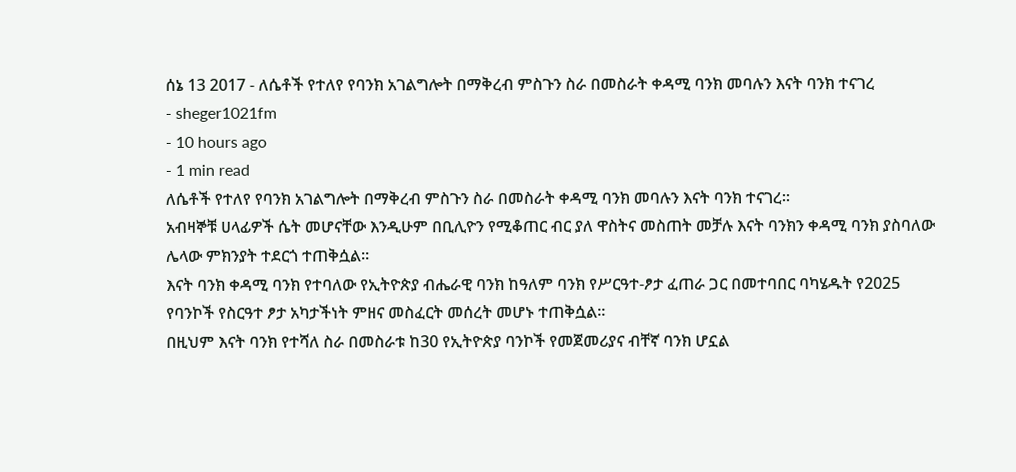ሰኔ 13 2017 - ለሴቶች የተለየ የባንክ አገልግሎት በማቅረብ ምስጉን ስራ በመስራት ቀዳሚ ባንክ መባሉን እናት ባንክ ተናገረ
- sheger1021fm
- 10 hours ago
- 1 min read
ለሴቶች የተለየ የባንክ አገልግሎት በማቅረብ ምስጉን ስራ በመስራት ቀዳሚ ባንክ መባሉን እናት ባንክ ተናገረ።
አብዛኞቹ ሀላፊዎች ሴት መሆናቸው እንዲሁም በቢሊዮን የሚቆጠር ብር ያለ ዋስትና መስጠት መቻሉ እናት ባንክን ቀዳሚ ባንክ ያስባለው ሌላው ምክንያት ተደርጎ ተጠቅሷል።
እናት ባንክ ቀዳሚ ባንክ የተባለው የኢትዮጵያ ብሔራዊ ባንክ ከዓለም ባንክ የሥርዓተ-ፆታ ፈጠራ ጋር በመተባበር ባካሄዱት የ2025 የባንኮች የስርዓተ ፆታ አካታችነት ምዘና መስፈርት መሰረት መሆኑ ተጠቅሷል።
በዚህም እናት ባንክ የተሻለ ስራ በመስራቱ ከ30 የኢትዮጵያ ባንኮች የመጀመሪያና ብቸኛ ባንክ ሆኗል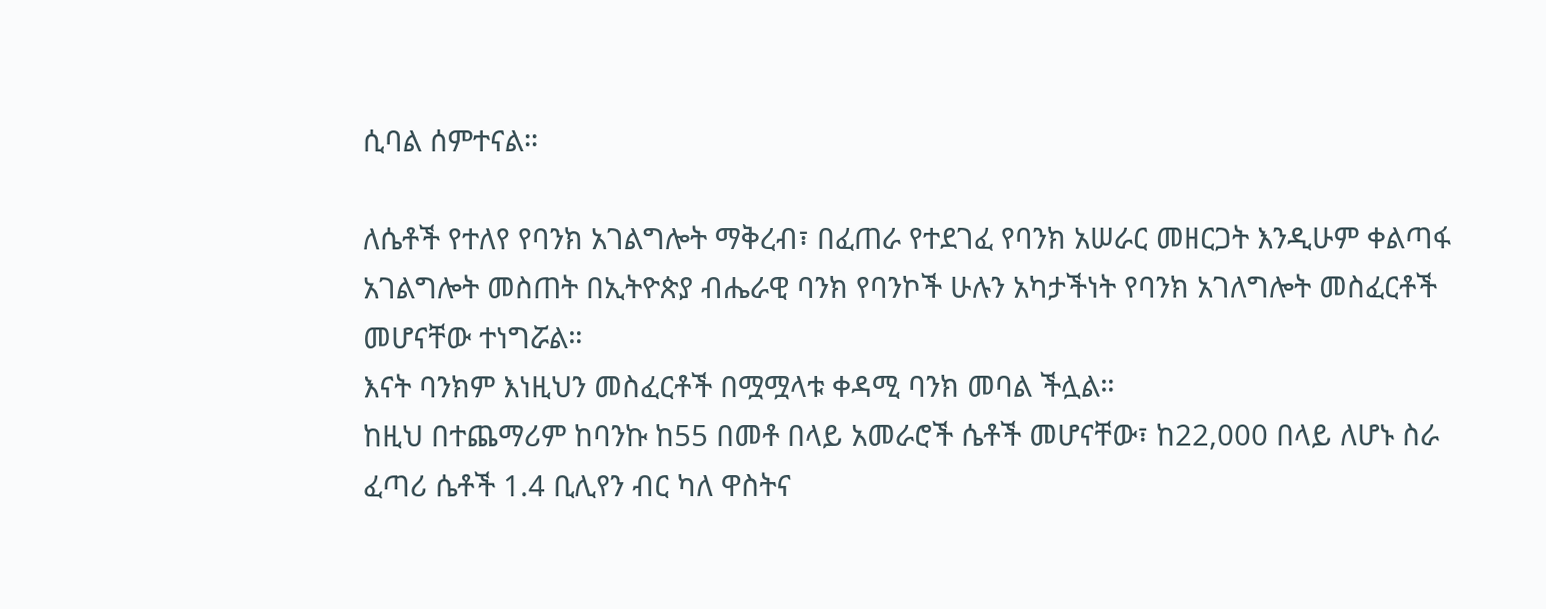ሲባል ሰምተናል።

ለሴቶች የተለየ የባንክ አገልግሎት ማቅረብ፣ በፈጠራ የተደገፈ የባንክ አሠራር መዘርጋት እንዲሁም ቀልጣፋ አገልግሎት መስጠት በኢትዮጵያ ብሔራዊ ባንክ የባንኮች ሁሉን አካታችነት የባንክ አገለግሎት መስፈርቶች መሆናቸው ተነግሯል።
እናት ባንክም እነዚህን መስፈርቶች በሟሟላቱ ቀዳሚ ባንክ መባል ችሏል።
ከዚህ በተጨማሪም ከባንኩ ከ55 በመቶ በላይ አመራሮች ሴቶች መሆናቸው፣ ከ22,000 በላይ ለሆኑ ስራ ፈጣሪ ሴቶች 1.4 ቢሊየን ብር ካለ ዋስትና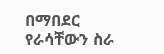በማበደር የራሳቸውን ስራ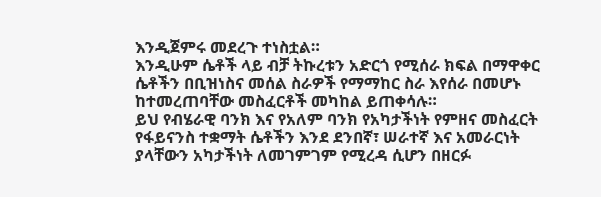እንዲጀምሩ መደረጉ ተነስቷል።
እንዲሁም ሴቶች ላይ ብቻ ትኩረቱን አድርጎ የሚሰራ ክፍል በማዋቀር ሴቶችን በቢዝነስና መሰል ስራዎች የማማከር ስራ እየሰራ በመሆኑ ከተመረጠባቸው መስፈርቶች መካከል ይጠቀሳሉ።
ይህ የብሄራዊ ባንክ እና የአለም ባንክ የአካታችነት የምዘና መስፈርት የፋይናንስ ተቋማት ሴቶችን እንደ ደንበኛ፣ ሠራተኛ እና አመራርነት ያላቸውን አካታችነት ለመገምገም የሚረዳ ሲሆን በዘርፉ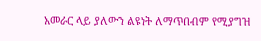አመራር ላይ ያለውን ልዩነት ለማጥበብም የሚያግዝ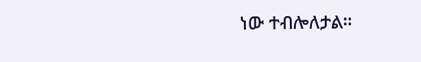ነው ተብሎለታል።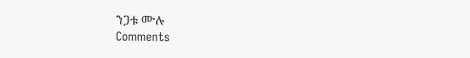ንጋቱ ሙሉ
Comments